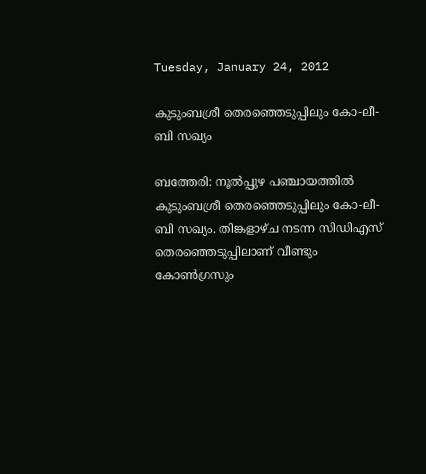Tuesday, January 24, 2012

കുടുംബശ്രീ തെരഞ്ഞെടുപ്പിലും കോ-ലീ-ബി സഖ്യം

ബത്തേരി: നൂല്‍പ്പുഴ പഞ്ചായത്തില്‍ കുടുംബശ്രീ തെരഞ്ഞെടുപ്പിലും കോ-ലീ-ബി സഖ്യം. തിങ്കളാഴ്ച നടന്ന സിഡിഎസ് തെരഞ്ഞെടുപ്പിലാണ് വീണ്ടും കോണ്‍ഗ്രസും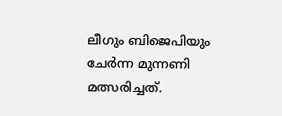ലീഗും ബിജെപിയും ചേര്‍ന്ന മുന്നണി മത്സരിച്ചത്.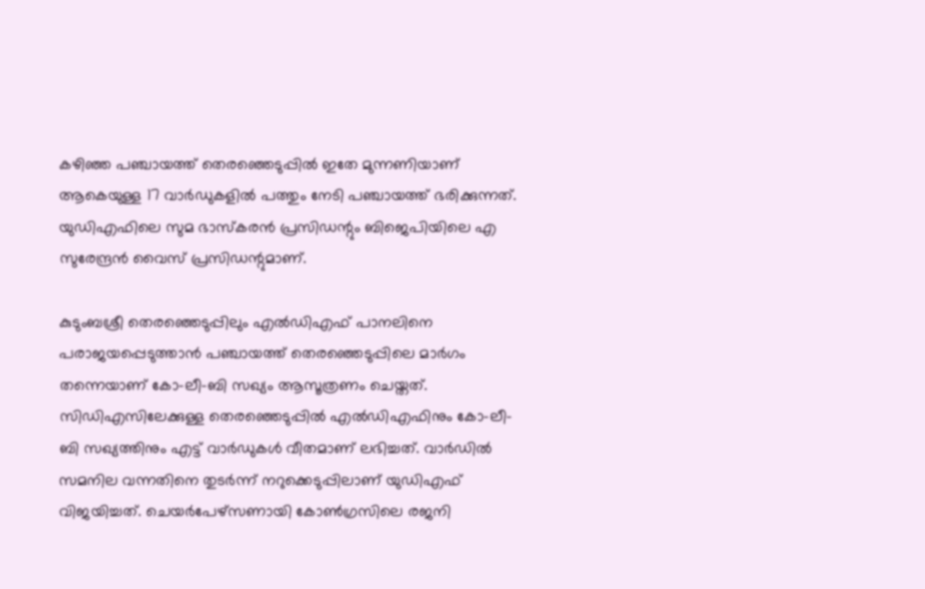കഴിഞ്ഞ പഞ്ചായത്ത് തെരഞ്ഞെടുപ്പില്‍ ഇതേ മുന്നണിയാണ് ആകെയുള്ള 17 വാര്‍ഡുകളില്‍ പത്തും നേടി പഞ്ചായത്ത് ഭരിക്കുന്നത്. യുഡിഎഫിലെ സുമ ഭാസ്കരന്‍ പ്രസിഡന്റും ബിജെപിയിലെ എ സുരേന്ദ്രന്‍ വൈസ് പ്രസിഡന്റുമാണ്.

കുടുംബശ്രീ തെരഞ്ഞെടുപ്പിലും എല്‍ഡിഎഫ് പാനലിനെ പരാജയപ്പെടുത്താന്‍ പഞ്ചായത്ത് തെരഞ്ഞെടുപ്പിലെ മാര്‍ഗം തന്നെയാണ് കോ-ലീ-ബി സഖ്യം ആസൂത്രണം ചെയ്തത്. സിഡിഎസിലേക്കുള്ള തെരഞ്ഞെടുപ്പില്‍ എല്‍ഡിഎഫിനും കോ-ലീ-ബി സഖ്യത്തിനും എട്ട് വാര്‍ഡുകള്‍ വീതമാണ് ലഭിച്ചത്. വാര്‍ഡില്‍ സമനില വന്നതിനെ തുടര്‍ന്ന് നറുക്കെടുപ്പിലാണ് യുഡിഎഫ് വിജയിച്ചത്. ചെയര്‍പേഴ്സണായി കോണ്‍ഗ്രസിലെ രജനി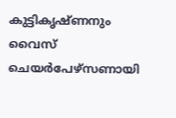കുട്ടികൃഷ്ണനും വൈസ് ചെയര്‍പേഴ്സണായി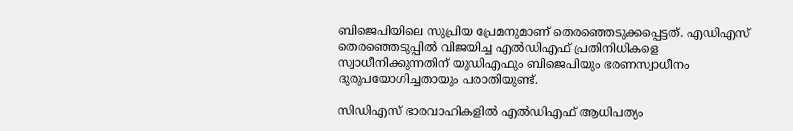ബിജെപിയിലെ സുപ്രിയ പ്രേമനുമാണ് തെരഞ്ഞെടുക്കപ്പെട്ടത്. എഡിഎസ് തെരഞ്ഞെടുപ്പില്‍ വിജയിച്ച എല്‍ഡിഎഫ് പ്രതിനിധികളെ സ്വാധീനിക്കുന്നതിന് യുഡിഎഫും ബിജെപിയും ഭരണസ്വാധീനം ദുരുപയോഗിച്ചതായും പരാതിയുണ്ട്.

സിഡിഎസ് ഭാരവാഹികളില്‍ എല്‍ഡിഎഫ് ആധിപത്യം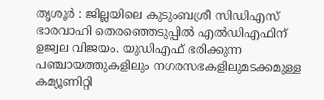തൃശൂര്‍ : ജില്ലയിലെ കുടുംബശ്രീ സിഡിഎസ് ഭാരവാഹി തെരഞ്ഞെടുപ്പില്‍ എല്‍ഡിഎഫിന് ഉജ്വല വിജയം. യുഡിഎഫ് ഭരിക്കുന്ന പഞ്ചായത്തുകളിലും നഗരസഭകളിലുമടക്കമുള്ള കമ്യൂണിറ്റി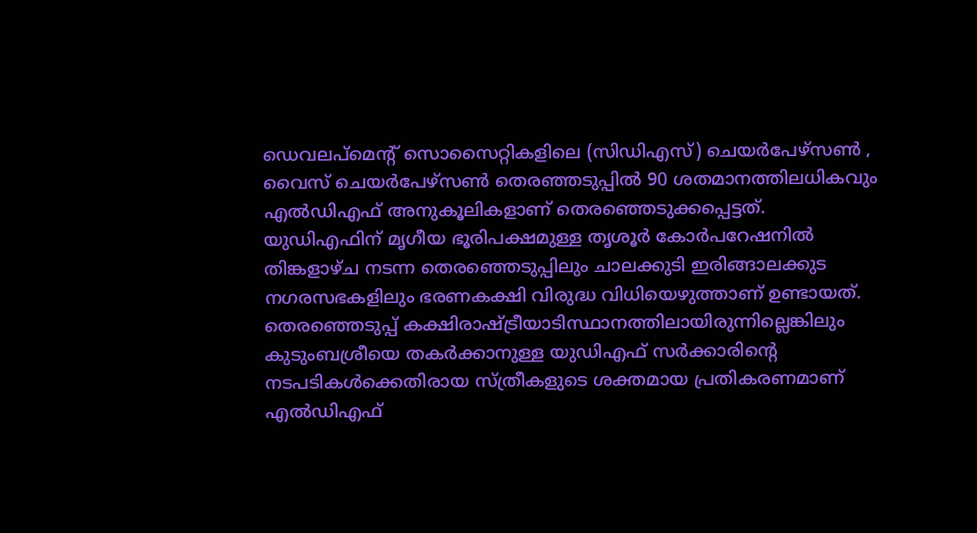ഡെവലപ്മെന്റ് സൊസൈറ്റികളിലെ (സിഡിഎസ്) ചെയര്‍പേഴ്സണ്‍ , വൈസ് ചെയര്‍പേഴ്സണ്‍ തെരഞ്ഞടുപ്പില്‍ 90 ശതമാനത്തിലധികവും എല്‍ഡിഎഫ് അനുകൂലികളാണ് തെരഞ്ഞെടുക്കപ്പെട്ടത്. യുഡിഎഫിന് മൃഗീയ ഭൂരിപക്ഷമുള്ള തൃശൂര്‍ കോര്‍പറേഷനില്‍ തിങ്കളാഴ്ച നടന്ന തെരഞ്ഞെടുപ്പിലും ചാലക്കുടി ഇരിങ്ങാലക്കുട നഗരസഭകളിലും ഭരണകക്ഷി വിരുദ്ധ വിധിയെഴുത്താണ് ഉണ്ടായത്. തെരഞ്ഞെടുപ്പ് കക്ഷിരാഷ്ട്രീയാടിസ്ഥാനത്തിലായിരുന്നില്ലെങ്കിലും കുടുംബശ്രീയെ തകര്‍ക്കാനുള്ള യുഡിഎഫ് സര്‍ക്കാരിന്റെ നടപടികള്‍ക്കെതിരായ സ്ത്രീകളുടെ ശക്തമായ പ്രതികരണമാണ് എല്‍ഡിഎഫ്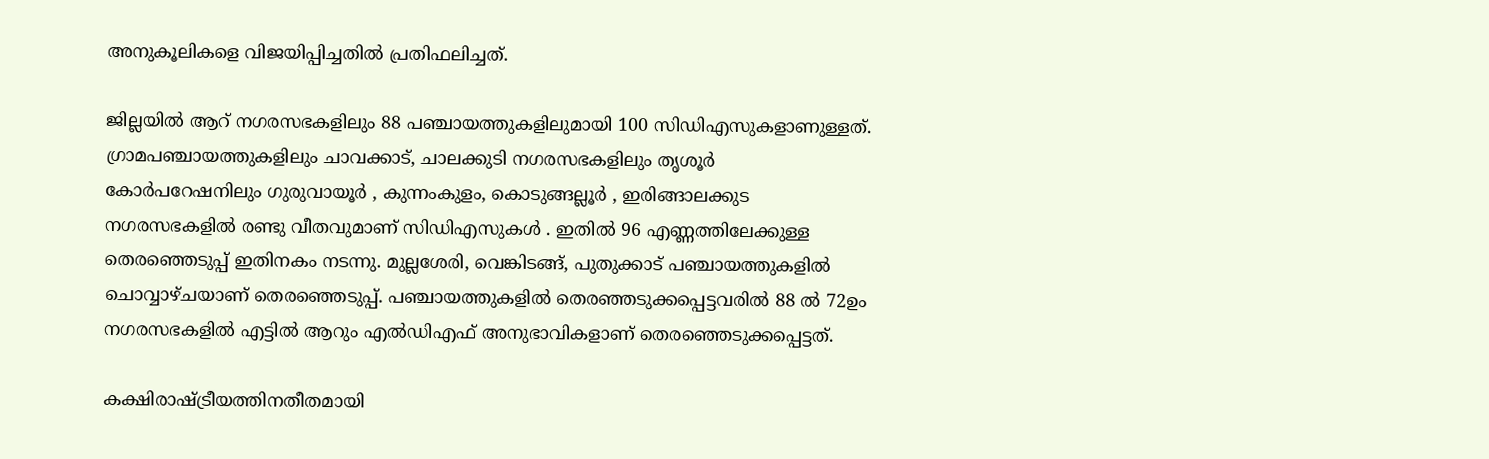അനുകൂലികളെ വിജയിപ്പിച്ചതില്‍ പ്രതിഫലിച്ചത്.

ജില്ലയില്‍ ആറ് നഗരസഭകളിലും 88 പഞ്ചായത്തുകളിലുമായി 100 സിഡിഎസുകളാണുള്ളത്. ഗ്രാമപഞ്ചായത്തുകളിലും ചാവക്കാട്, ചാലക്കുടി നഗരസഭകളിലും തൃശൂര്‍ കോര്‍പറേഷനിലും ഗുരുവായൂര്‍ , കുന്നംകുളം, കൊടുങ്ങല്ലൂര്‍ , ഇരിങ്ങാലക്കുട നഗരസഭകളില്‍ രണ്ടു വീതവുമാണ് സിഡിഎസുകള്‍ . ഇതില്‍ 96 എണ്ണത്തിലേക്കുള്ള തെരഞ്ഞെടുപ്പ് ഇതിനകം നടന്നു. മുല്ലശേരി, വെങ്കിടങ്ങ്, പുതുക്കാട് പഞ്ചായത്തുകളില്‍ ചൊവ്വാഴ്ചയാണ് തെരഞ്ഞെടുപ്പ്. പഞ്ചായത്തുകളില്‍ തെരഞ്ഞടുക്കപ്പെട്ടവരില്‍ 88 ല്‍ 72ഉം നഗരസഭകളില്‍ എട്ടില്‍ ആറും എല്‍ഡിഎഫ് അനുഭാവികളാണ് തെരഞ്ഞെടുക്കപ്പെട്ടത്.

കക്ഷിരാഷ്ട്രീയത്തിനതീതമായി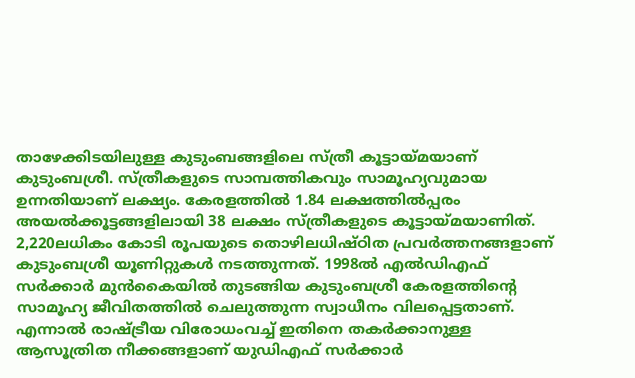താഴേക്കിടയിലുള്ള കുടുംബങ്ങളിലെ സ്ത്രീ കൂട്ടായ്മയാണ് കുടുംബശ്രീ. സ്ത്രീകളുടെ സാമ്പത്തികവും സാമൂഹ്യവുമായ ഉന്നതിയാണ് ലക്ഷ്യം. കേരളത്തില്‍ 1.84 ലക്ഷത്തില്‍പ്പരം അയല്‍ക്കൂട്ടങ്ങളിലായി 38 ലക്ഷം സ്ത്രീകളുടെ കൂട്ടായ്മയാണിത്. 2,220ലധികം കോടി രൂപയുടെ തൊഴിലധിഷ്ഠിത പ്രവര്‍ത്തനങ്ങളാണ് കുടുംബശ്രീ യൂണിറ്റുകള്‍ നടത്തുന്നത്. 1998ല്‍ എല്‍ഡിഎഫ് സര്‍ക്കാര്‍ മുന്‍കൈയില്‍ തുടങ്ങിയ കുടുംബശ്രീ കേരളത്തിന്റെ സാമൂഹ്യ ജീവിതത്തില്‍ ചെലുത്തുന്ന സ്വാധീനം വിലപ്പെട്ടതാണ്. എന്നാല്‍ രാഷ്ട്രീയ വിരോധംവച്ച് ഇതിനെ തകര്‍ക്കാനുള്ള ആസൂത്രിത നീക്കങ്ങളാണ് യുഡിഎഫ് സര്‍ക്കാര്‍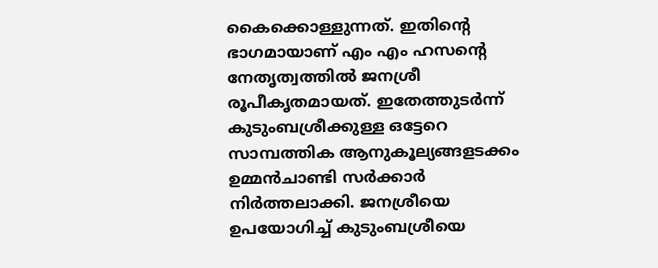കൈക്കൊള്ളുന്നത്. ഇതിന്റെ ഭാഗമായാണ് എം എം ഹസന്റെ നേതൃത്വത്തില്‍ ജനശ്രീ രൂപീകൃതമായത്. ഇതേത്തുടര്‍ന്ന് കുടുംബശ്രീക്കുള്ള ഒട്ടേറെ സാമ്പത്തിക ആനുകൂല്യങ്ങളടക്കം ഉമ്മന്‍ചാണ്ടി സര്‍ക്കാര്‍ നിര്‍ത്തലാക്കി. ജനശ്രീയെ ഉപയോഗിച്ച് കുടുംബശ്രീയെ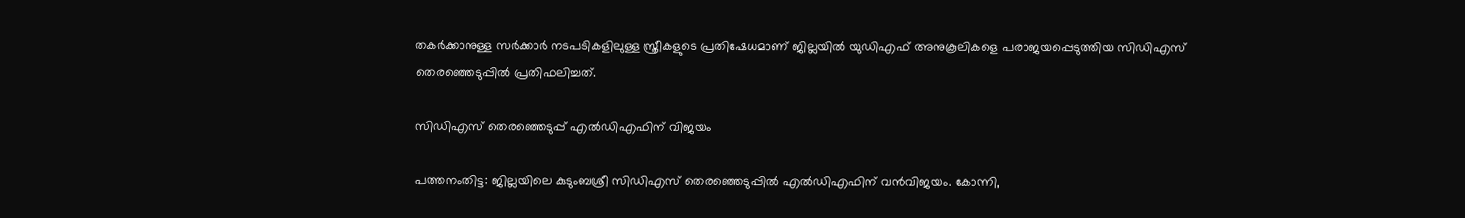തകര്‍ക്കാനുള്ള സര്‍ക്കാര്‍ നടപടികളിലുള്ള സ്ത്രീകളുടെ പ്രതിഷേധമാണ് ജില്ലയില്‍ യുഡിഎഫ് അനുകൂലികളെ പരാജയപ്പെടുത്തിയ സിഡിഎസ് തെരഞ്ഞെടുപ്പില്‍ പ്രതിഫലിച്ചത്.

സിഡിഎസ് തെരഞ്ഞെടുപ്പ് എല്‍ഡിഎഫിന് വിജയം

പത്തനംതിട്ട: ജില്ലയിലെ കുടുംബശ്രീ സിഡിഎസ് തെരഞ്ഞെടുപ്പില്‍ എല്‍ഡിഎഫിന് വന്‍വിജയം. കോന്നി,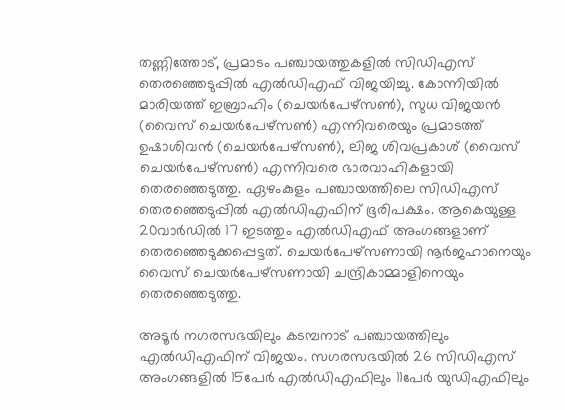തണ്ണിത്തോട്, പ്രമാടം പഞ്ചായത്തുകളില്‍ സിഡിഎസ് തെരഞ്ഞെടുപ്പില്‍ എല്‍ഡിഎഫ് വിജയിച്ചു. കോന്നിയില്‍ മാരിയത്ത് ഇബ്രാഹിം (ചെയര്‍പേഴ്സണ്‍), സുധ വിജയന്‍ (വൈസ് ചെയര്‍പേഴ്സണ്‍) എന്നിവരെയും പ്രമാടത്ത് ഉഷാശിവന്‍ (ചെയര്‍പേഴ്സണ്‍), ലിജ ശിവപ്രകാശ് (വൈസ് ചെയര്‍പേഴ്സണ്‍) എന്നിവരെ ഭാരവാഹികളായി തെരഞ്ഞെടുത്തു. ഏഴംകുളം പഞ്ചായത്തിലെ സിഡിഎസ് തെരഞ്ഞെടുപ്പില്‍ എല്‍ഡിഎഫിന് ഭൂരിപക്ഷം. ആകെയുള്ള 20വാര്‍ഡില്‍ 17 ഇടത്തും എല്‍ഡിഎഫ് അംഗങ്ങളാണ് തെരഞ്ഞെടുക്കപ്പെട്ടത്. ചെയര്‍പേഴ്സണായി നൂര്‍ജഹാനെയും വൈസ് ചെയര്‍പേഴ്സണായി ചന്ദ്രികാമ്മാളിനെയും തെരഞ്ഞെടുത്തു.

അടൂര്‍ നഗരസഭയിലും കടമ്പനാട് പഞ്ചായത്തിലും എല്‍ഡിഎഫിന് വിജയം. സഗരസഭയില്‍ 26 സിഡിഎസ് അംഗങ്ങളില്‍ 15പേര്‍ എല്‍ഡിഎഫിലും 11പേര്‍ യുഡിഎഫിലും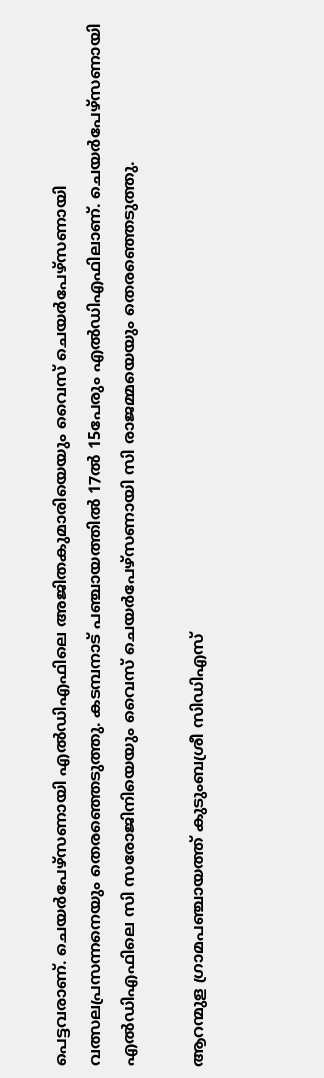പെട്ടവരാണ്. ചെയര്‍പേഴ്സണായി എല്‍ഡിഎഫിലെ അജിതകുമാരിയെയും വൈസ് ചെയര്‍പേഴ്സണായി വത്സലപ്രസന്നനെയും തെരഞ്ഞെടുത്തു. കടമ്പനാട് പഞ്ചായത്തില്‍ 17ല്‍ 15പേരും എല്‍ഡിഎഫിലാണ്. ചെയര്‍പേഴ്സണായി എല്‍ഡിഎഫിലെ സി സരോജിനിയെയും വൈസ് ചെയര്‍പേഴ്സണായി സി രാജമ്മയെയും തെരഞ്ഞെടുത്തു.

ആറന്മുള ഗ്രാമപഞ്ചായത്ത് കുടുംബശ്രീ സിഡിഎസ്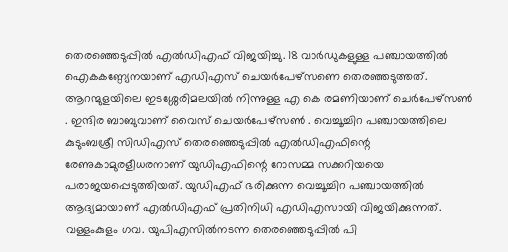തെരഞ്ഞെടുപ്പില്‍ എല്‍ഡിഎഫ് വിജയിച്ചു. 18 വാര്‍ഡുകളുള്ള പഞ്ചായത്തില്‍ ഐകകണ്ഠ്യേനയാണ് എഡിഎസ് ചെയര്‍പേഴ്സണെ തെരഞ്ഞടുത്തത്. ആറന്മുളയിലെ ഇടശ്ശേരിമലയില്‍ നിന്നുള്ള എ കെ രമണിയാണ് ചെര്‍പേഴ്സണ്‍ . ഇന്ദിര ബാബുവാണ് വൈസ് ചെയര്‍പേഴ്സണ്‍ . വെച്ചൂച്ചിറ പഞ്ചായത്തിലെ കുടുംബശ്രീ സിഡിഎസ് തെരഞ്ഞെടുപ്പില്‍ എല്‍ഡിഎഫിന്റെ രേണുകാമുരളീധരനാണ് യുഡിഎഫിന്റെ റോസമ്മ സക്കറിയയെ പരാജയപ്പെടുത്തിയത്. യുഡിഎഫ് ഭരിക്കുന്ന വെച്ചൂച്ചിറ പഞ്ചായത്തില്‍ ആദ്യമായാണ് എല്‍ഡിഎഫ് പ്രതിനിധി എഡിഎസായി വിജയിക്കുന്നത്. വള്ളംകുളം ഗവ. യുപിഎസില്‍നടന്ന തെരഞ്ഞെടുപ്പില്‍ പി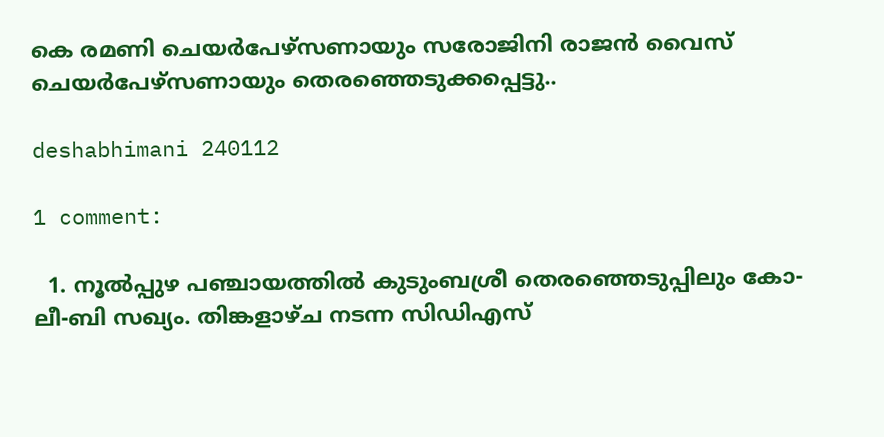കെ രമണി ചെയര്‍പേഴ്സണായും സരോജിനി രാജന്‍ വൈസ് ചെയര്‍പേഴ്സണായും തെരഞ്ഞെടുക്കപ്പെട്ടു..

deshabhimani 240112

1 comment:

  1. നൂല്‍പ്പുഴ പഞ്ചായത്തില്‍ കുടുംബശ്രീ തെരഞ്ഞെടുപ്പിലും കോ-ലീ-ബി സഖ്യം. തിങ്കളാഴ്ച നടന്ന സിഡിഎസ്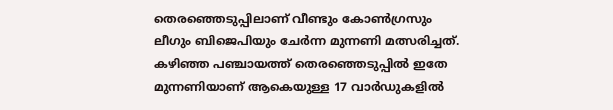തെരഞ്ഞെടുപ്പിലാണ് വീണ്ടും കോണ്‍ഗ്രസും ലീഗും ബിജെപിയും ചേര്‍ന്ന മുന്നണി മത്സരിച്ചത്. കഴിഞ്ഞ പഞ്ചായത്ത് തെരഞ്ഞെടുപ്പില്‍ ഇതേ മുന്നണിയാണ് ആകെയുള്ള 17 വാര്‍ഡുകളില്‍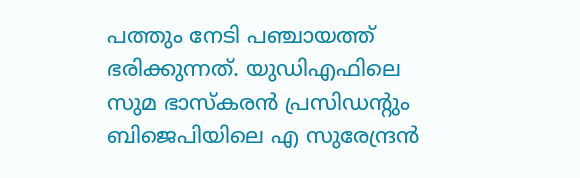പത്തും നേടി പഞ്ചായത്ത് ഭരിക്കുന്നത്. യുഡിഎഫിലെ സുമ ഭാസ്കരന്‍ പ്രസിഡന്റും ബിജെപിയിലെ എ സുരേന്ദ്രന്‍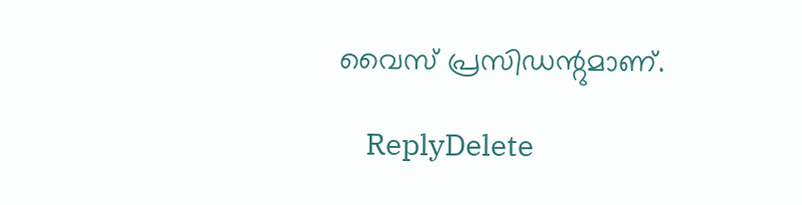വൈസ് പ്രസിഡന്റുമാണ്.

    ReplyDelete